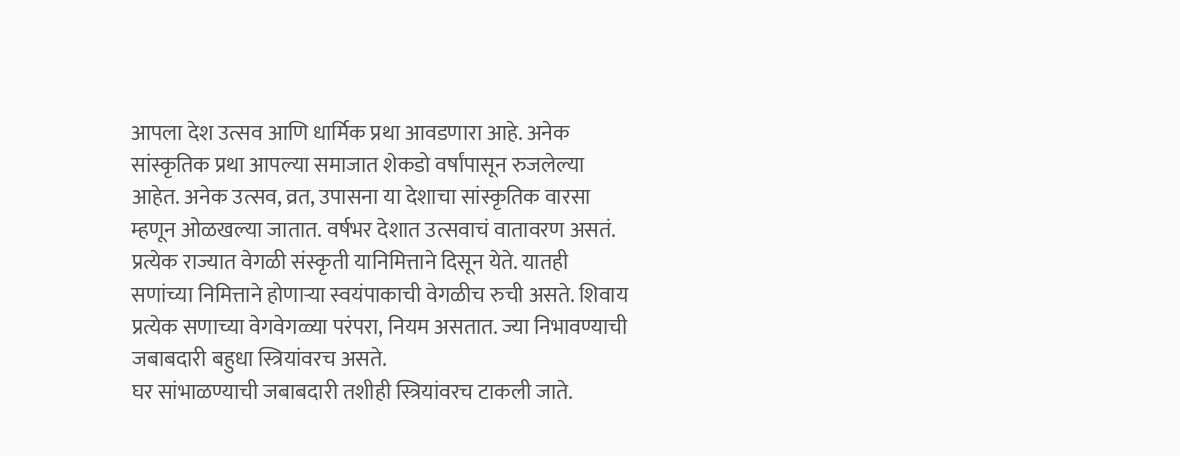आपला देश उत्सव आणि धार्मिक प्रथा आवडणारा आहे. अनेक सांस्कृतिक प्रथा आपल्या समाजात शेकडो वर्षांपासून रुजलेल्या आहेत. अनेक उत्सव, व्रत, उपासना या देशाचा सांस्कृतिक वारसा म्हणून ओळखल्या जातात. वर्षभर देशात उत्सवाचं वातावरण असतं. प्रत्येक राज्यात वेगळी संस्कृती यानिमित्ताने दिसून येते. यातही सणांच्या निमित्ताने होणाऱ्या स्वयंपाकाची वेगळीच रुची असते. शिवाय प्रत्येक सणाच्या वेगवेगळ्या परंपरा, नियम असतात. ज्या निभावण्याची जबाबदारी बहुधा स्त्रियांवरच असते.
घर सांभाळण्याची जबाबदारी तशीही स्त्रियांवरच टाकली जाते.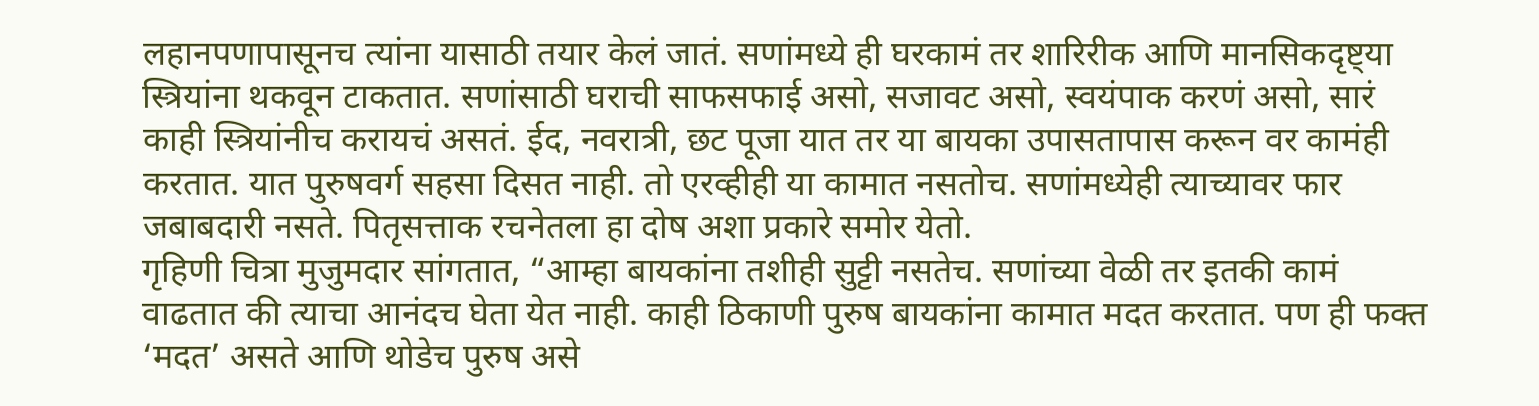लहानपणापासूनच त्यांना यासाठी तयार केलं जातं. सणांमध्ये ही घरकामं तर शारिरीक आणि मानसिकदृष्ट्या स्त्रियांना थकवून टाकतात. सणांसाठी घराची साफसफाई असो, सजावट असो, स्वयंपाक करणं असो, सारं काही स्त्रियांनीच करायचं असतं. ईद, नवरात्री, छट पूजा यात तर या बायका उपासतापास करून वर कामंही करतात. यात पुरुषवर्ग सहसा दिसत नाही. तो एरव्हीही या कामात नसतोच. सणांमध्येही त्याच्यावर फार जबाबदारी नसते. पितृसत्ताक रचनेतला हा दोष अशा प्रकारे समोर येतो.
गृहिणी चित्रा मुजुमदार सांगतात, “आम्हा बायकांना तशीही सुट्टी नसतेच. सणांच्या वेळी तर इतकी कामं वाढतात की त्याचा आनंदच घेता येत नाही. काही ठिकाणी पुरुष बायकांना कामात मदत करतात. पण ही फक्त ‘मदत’ असते आणि थोडेच पुरुष असे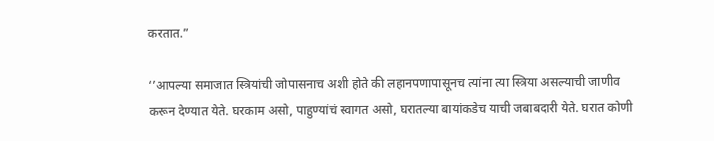करतात.”

‘’आपल्या समाजात स्त्रियांची जोपासनाच अशी होते की लहानपणापासूनच त्यांना त्या स्त्रिया असल्याची जाणीव करून देण्यात येते. घरकाम असो, पाहुण्यांचं स्वागत असो, घरातल्या बायांकडेच याची जबाबदारी येते. घरात कोणी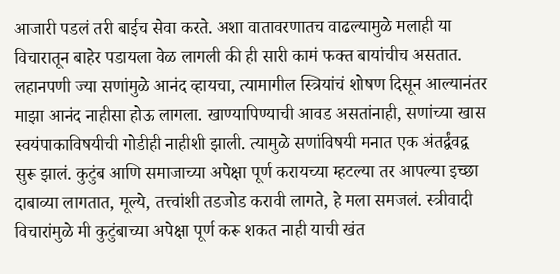आजारी पडलं तरी बाईच सेवा करते. अशा वातावरणातच वाढल्यामुळे मलाही या विचारातून बाहेर पडायला वेळ लागली की ही सारी कामं फक्त बायांचीच असतात. लहानपणी ज्या सणांमुळे आनंद व्हायचा, त्यामागील स्त्रियांचं शोषण दिसून आल्यानंतर माझा आनंद नाहीसा होऊ लागला. खाण्यापिण्याची आवड असतांनाही, सणांच्या खास स्वयंपाकाविषयीची गोडीही नाहीशी झाली. त्यामुळे सणांविषयी मनात एक अंतर्द्वंवद्व सुरू झालं. कुटुंब आणि समाजाच्या अपेक्षा पूर्ण करायच्या म्हटल्या तर आपल्या इच्छा दाबाव्या लागतात, मूल्ये, तत्त्वांशी तडजोड करावी लागते, हे मला समजलं. स्त्रीवादी विचारांमुळे मी कुटुंबाच्या अपेक्षा पूर्ण करू शकत नाही याची खंत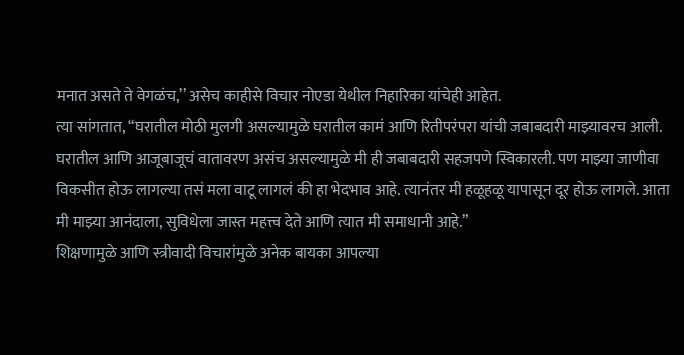मनात असते ते वेगळंच,’’ असेच काहीसे विचार नोएडा येथील निहारिका यांचेही आहेत.
त्या सांगतात, “घरातील मोठी मुलगी असल्यामुळे घरातील कामं आणि रितीपरंपरा यांची जबाबदारी माझ्यावरच आली. घरातील आणि आजूबाजूचं वातावरण असंच असल्यामुळे मी ही जबाबदारी सहजपणे स्विकारली. पण माझ्या जाणीवा विकसीत होऊ लागल्या तसं मला वाटू लागलं की हा भेदभाव आहे. त्यानंतर मी हळूहळू यापासून दूर होऊ लागले. आता मी माझ्या आनंदाला, सुविधेला जास्त महत्त्व देते आणि त्यात मी समाधानी आहे.”
शिक्षणामुळे आणि स्त्रीवादी विचारांमुळे अनेक बायका आपल्या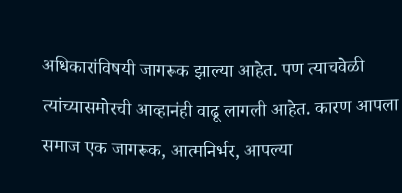अधिकारांविषयी जागरूक झाल्या आहेत. पण त्याचवेळी त्यांच्यासमोरची आव्हानंही वाढू लागली आहेत. कारण आपला समाज एक जागरूक, आत्मनिर्भर, आपल्या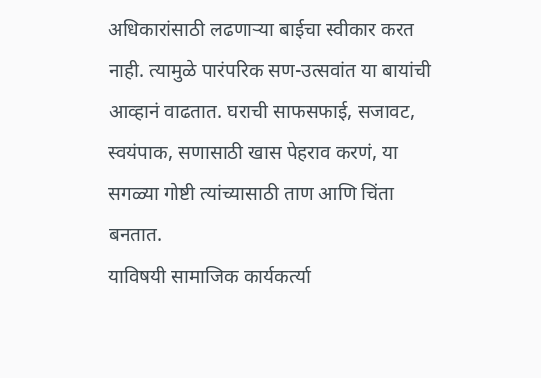अधिकारांसाठी लढणाऱ्या बाईचा स्वीकार करत नाही. त्यामुळे पारंपरिक सण-उत्सवांत या बायांची आव्हानं वाढतात. घराची साफसफाई, सजावट, स्वयंपाक, सणासाठी खास पेहराव करणं, या सगळ्या गोष्टी त्यांच्यासाठी ताण आणि चिंता बनतात.
याविषयी सामाजिक कार्यकर्त्या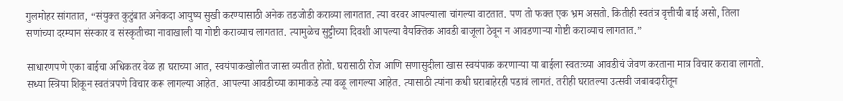गुलमोहर सांगतात, “संयुक्त कुटुंबात अनेकदा आयुष्य सुखी करण्यासाठी अनेक तडजोडी कराव्या लागतात. त्या वरवर आपल्याला चांगल्या वाटतात. पण तो फक्त एक भ्रम असतो. कितीही स्वतंत्र वृत्तीची बाई असो, तिला सणांच्या दरम्यान संस्कार व संस्कृतीच्या नावाखाली या गोष्टी कराव्याच लागतात. त्यामुळेच सुट्टीच्या दिवशी आपल्या वैयक्तिक आवडी बाजूला ठेवून न आवडणाऱ्या गोष्टी कराव्याच लागतात.”

साधारणपणे एका बाईचा अधिकतर वेळ हा घराच्या आत, स्वयंपाकखोलीत जास्त व्यतीत होतो. घरासाठी रोज आणि सणासुदीला खास स्वयंपाक करणाऱ्या या बाईला स्वतःच्या आवडीचं जेवण करताना मात्र विचार करावा लागतो. सध्या स्त्रिया शिकून स्वतंत्रपणे विचार करू लागल्या आहेत. आपल्या आवडीच्या कामाकडे त्या वळू लागल्या आहेत. त्यासाठी त्यांना कधी घराबाहेरही पडावं लागतं. तरीही घरातल्या उत्सवी जबाबदारीतून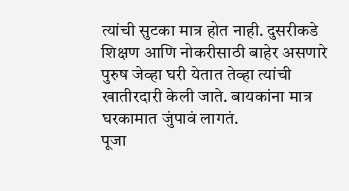त्यांची सुटका मात्र होत नाही. दुसरीकडे शिक्षण आणि नोकरीसाठी बाहेर असणारे पुरुष जेव्हा घरी येतात तेव्हा त्यांची खातीरदारी केली जाते. बायकांना मात्र घरकामात जुंपावं लागतं.
पूजा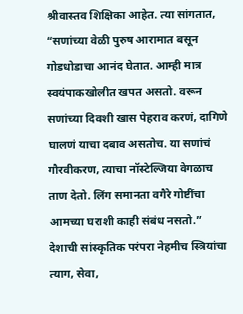श्रीवास्तव शिक्षिका आहेत. त्या सांगतात, “सणांच्या वेळी पुरुष आरामात बसून गोडधोडाचा आनंद घेतात. आम्ही मात्र स्वयंपाकखोलीत खपत असतो. वरून सणांच्या दिवशी खास पेहराव करणं, दागिणे घालणं याचा दबाव असतोच. या सणांचं गौरवीकरण, त्याचा नॉस्टेल्जिया वेगळाच ताण देतो. लिंग समानता वगैरे गोष्टींचा आमच्या घराशी काही संबंध नसतो.”
देशाची सांस्कृतिक परंपरा नेहमीच स्त्रियांचा त्याग, सेवा,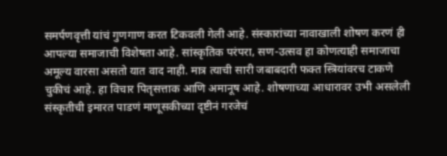समर्पणवृत्ती यांचं गुणगाण करत टिकवली गेली आहे. संस्कारांच्या नावाखाली शोषण करणं ही आपल्या समाजाची विशेषता आहे. सांस्कृतिक परंपरा, सण-उत्सव हा कोणत्याही समाजाचा अमूल्य वारसा असतो यात वाद नाही. मात्र त्याची सारी जबाबदारी फक्त स्त्रियांवरच टाकणे चुकीचं आहे. हा विचार पितृसत्ताक आणि अमानूष आहे. शोषणाच्या आधारावर उभी असलेली संस्कृतीची इमारत पाडणं माणूसकीच्या दृष्टीनं गरजेचं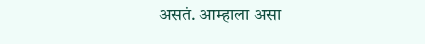असतं. आम्हाला असा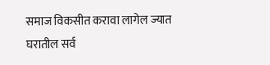समाज विकसीत करावा लागेल ज्यात घरातील सर्व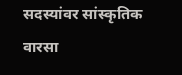सदस्यांवर सांस्कृतिक वारसा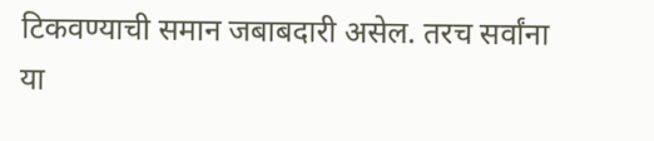टिकवण्याची समान जबाबदारी असेल. तरच सर्वांना या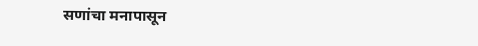सणांचा मनापासून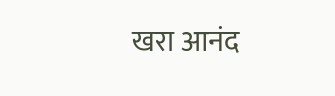खरा आनंद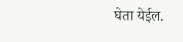घेता येईल.